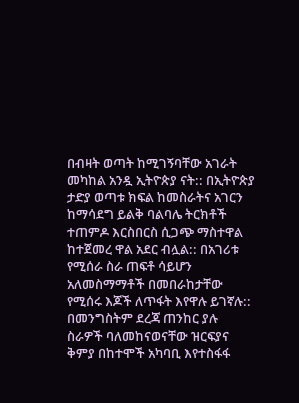በብዛት ወጣት ከሚገኝባቸው አገራት መካከል አንዷ ኢትዮጵያ ናት:: በኢትዮጵያ ታድያ ወጣቱ ክፍል ከመስራትና አገርን ከማሳደግ ይልቅ ባልባሌ ትርክቶች ተጠምዶ እርስበርስ ሲጋጭ ማስተዋል ከተጀመረ ዋል አደር ብሏል:: በአገሪቱ የሚሰራ ስራ ጠፍቶ ሳይሆን አለመስማማቶች በመበራከታቸው የሚሰሩ እጆች ለጥፋት እየዋሉ ይገኛሉ:: በመንግስትም ደረጃ ጠንከር ያሉ ስራዎች ባለመከናወናቸው ዝርፍያና ቅምያ በከተሞች አካባቢ እየተስፋፋ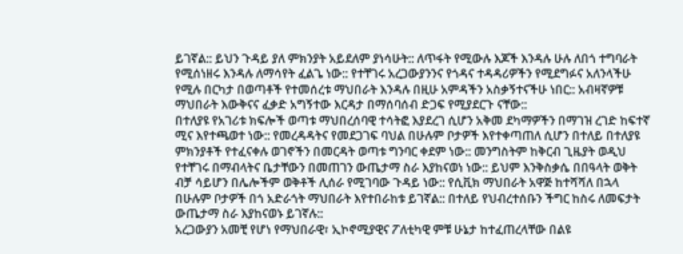ይገኛል:: ይህን ጉዳይ ያለ ምክንያት አይደለም ያነሳሁት:: ለጥፋት የሚውሉ እጆች እንዳሉ ሁሉ ለበጎ ተግባራት የሚሰነዘሩ እንዳሉ ለማሳየት ፈልጌ ነው:: የተቸገሩ አረጋውያንንና የጎዳና ተዳዳሪዎችን የሚደግፉና አለንላችሁ የሚሉ በርካታ በወጣቶች የተመሰረቱ ማህበራት እንዳሉ በዚሁ አምዳችን አስቃኝተናችሁ ነበር:: አብዛኛዎቹ ማህበራት እውቅናና ፈቃድ አግኝተው እርዳታ በማሰባሰብ ድጋፍ የሚያደርጉ ናቸው::
በተለያዩ የአገሪቱ ክፍሎች ወጣቱ ማህበረሰባዊ ተሳትፎ እያደረገ ሲሆን አቅመ ደካማዎችን በማገዝ ረገድ ከፍተኛ ሚና እየተጫወተ ነው:: የመረዳዳትና የመደጋገፍ ባህል በሁሉም ቦታዎች እየተቀጣጠለ ሲሆን በተለይ በተለያዩ ምክንያቶች የተፈናቀሉ ወገኖችን በመርዳት ወጣቱ ግንባር ቀደም ነው:: መንግስትም ከቅርብ ጊዜያት ወዲህ የተቸገሩ በማብላትና ቤታቸውን በመጠገን ውጤታማ ስራ እያከናወነ ነው:: ይህም እንቅስቃሴ በበዓላት ወቅት ብቻ ሳይሆን በሌሎችም ወቅቶች ሊሰራ የሚገባው ጉዳይ ነው:: የሲቪክ ማህበራት አዋጅ ከተሻሻለ በኋላ በሁሉም ቦታዎች በጎ አድራጎት ማህበራት እየተበራከቱ ይገኛል:: በተለይ የህብረተሰቡን ችግር ከስሩ ለመፍታት ውጤታማ ስራ እያከናወኑ ይገኛሉ::
አረጋውያን አመቺ የሆነ የማህበራዊ፣ ኢኮኖሚያዊና ፖለቲካዊ ምቹ ሁኔታ ከተፈጠረላቸው በልዩ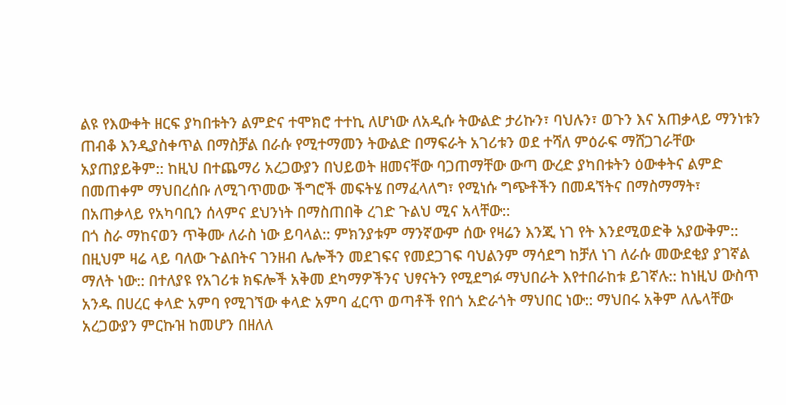ልዩ የእውቀት ዘርፍ ያካበቱትን ልምድና ተሞክሮ ተተኪ ለሆነው ለአዲሱ ትውልድ ታሪኩን፣ ባህሉን፣ ወጉን እና አጠቃላይ ማንነቱን ጠብቆ እንዲያስቀጥል በማስቻል በራሱ የሚተማመን ትውልድ በማፍራት አገሪቱን ወደ ተሻለ ምዕራፍ ማሸጋገራቸው አያጠያይቅም:: ከዚህ በተጨማሪ አረጋውያን በህይወት ዘመናቸው ባጋጠማቸው ውጣ ውረድ ያካበቱትን ዕውቀትና ልምድ በመጠቀም ማህበረሰቡ ለሚገጥመው ችግሮች መፍትሄ በማፈላለግ፣ የሚነሱ ግጭቶችን በመዳኘትና በማስማማት፣ በአጠቃላይ የአካባቢን ሰላምና ደህንነት በማስጠበቅ ረገድ ጉልህ ሚና አላቸው::
በጎ ስራ ማከናወን ጥቅሙ ለራስ ነው ይባላል:: ምክንያቱም ማንኛውም ሰው የዛሬን እንጂ ነገ የት እንደሚወድቅ አያውቅም:: በዚህም ዛሬ ላይ ባለው ጉልበትና ገንዘብ ሌሎችን መደገፍና የመደጋገፍ ባህልንም ማሳደግ ከቻለ ነገ ለራሱ መውደቂያ ያገኛል ማለት ነው:: በተለያዩ የአገሪቱ ክፍሎች አቅመ ደካማዎችንና ህፃናትን የሚደግፉ ማህበራት እየተበራከቱ ይገኛሉ:: ከነዚህ ውስጥ አንዱ በሀረር ቀላድ አምባ የሚገኘው ቀላድ አምባ ፈርጥ ወጣቶች የበጎ አድራጎት ማህበር ነው:: ማህበሩ አቅም ለሌላቸው አረጋውያን ምርኩዝ ከመሆን በዘለለ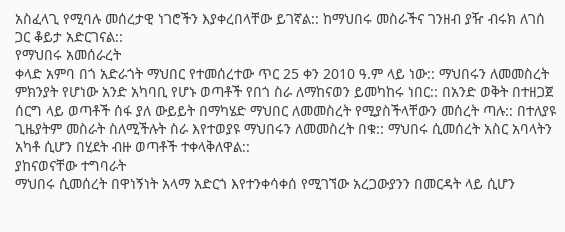አስፈላጊ የሚባሉ መሰረታዊ ነገሮችን እያቀረበላቸው ይገኛል:: ከማህበሩ መስራችና ገንዘብ ያዥ ብሩክ ለገሰ ጋር ቆይታ አድርገናል::
የማህበሩ አመሰራረት
ቀላድ አምባ በጎ አድራጎት ማህበር የተመሰረተው ጥር 25 ቀን 2010 ዓ.ም ላይ ነው:: ማህበሩን ለመመስረት ምክንያት የሆነው አንድ አካባቢ የሆኑ ወጣቶች የበጎ ስራ ለማከናወን ይመካከሩ ነበር:: በአንድ ወቅት በተዘጋጀ ሰርግ ላይ ወጣቶች ሰፋ ያለ ውይይት በማካሄድ ማህበር ለመመስረት የሚያስችላቸውን መሰረት ጣሉ:: በተለያዩ ጊዜያትም መስራት ስለሚችሉት ስራ እየተወያዩ ማህበሩን ለመመስረት በቁ:: ማህበሩ ሲመሰረት አስር አባላትን አካቶ ሲሆን በሂደት ብዙ ወጣቶች ተቀላቅለዋል::
ያከናወናቸው ተግባራት
ማህበሩ ሲመሰረት በዋነኝነት አላማ አድርጎ እየተንቀሳቀሰ የሚገኘው አረጋውያንን በመርዳት ላይ ሲሆን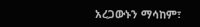አረጋውኑን ማሳከም፣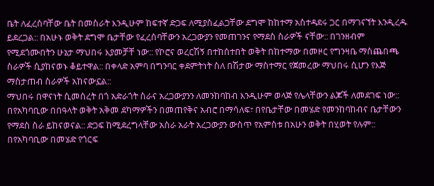ቤት ለፈረሰባቸው ቤት በመስራት እንዲሁም ከፍተኛ ድጋፍ ለሚያስፈልጋቸው ደግሞ ከከተማ አስተዳደሩ ጋር በማገናኘት እንዲረዱ ይደረጋል:: በአሁኑ ወቅት ደግሞ ቤታቸው የፈረሰባቸውን አረጋውያን የመጠገንና የማደስ ስራዎች ናቸው:: በገንዘብም የሚደጎሙበትን ሁኔታ ማህበሩ እያመቻቸ ነው:: የኮሮና ወረርሽኝ በተከሰተበት ወቅት በከተማው በመዞር የግንዛቤ ማስጨበጫ ስራዎች ሲያከናወኑ ቆይተዋል:: በቀላድ አምባ በግንባር ቀደምትነት ስለ በሽታው ማስተማር የጀመረው ማህበሩ ሲሆን የእጅ ማስታጠብ ስራዎች አከናውኗል::
ማህበሩ በዋናነት ሲመሰረት በጎ አድራጎት ስራና አረጋውያንን ለመንከባከብ እንዲሁም ወላጅ የሌላቸውን ልጆች ለመደገፍ ነው:: በየአካባቢው በበዓላት ወቅት አቅመ ደካማዎችን በመጠየቅና አብሮ በማሳለፍ፣ በየቤታቸው በመሄድ የመንከባከብና ቤታቸውን የማደስ ስራ ይከናወናል:: ድጋፍ ከሚደረግላቸው አስራ አራት አረጋውያን ውስጥ የአምስቱ በአሁን ወቅት በሂወት የሉም:: በየአካባቢው በመሄድ የጎርፍ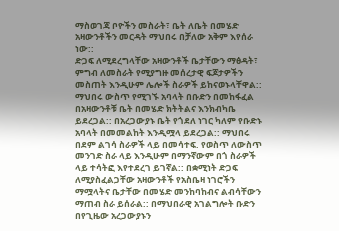ማስወገጃ ቦዮችን መስራት፣ ቤት ለቤት በመሄድ አዛውንቶችን መርዳት ማህበሩ በቻለው አቅም እየሰራ ነው::
ድጋፍ ለሚደረግላቸው አዛውንቶች ቤታቸውን ማፅዳት፣ ምግብ ለመስራት የሚያግዙ መሰረታዊ ፍጆታዎችን መስጠት እንዲሁም ሌሎች ስራዎች ይከናወኑላቸዋል:: ማህበሩ ውስጥ የሚገኙ አባላት በቡድን በመከፋፈል በአዛውንቶቹ ቤት በመሄድ ክትትልና እንክብካቤ ይደረጋል:: በአረጋውያኑ ቤት የጎደለ ነገር ካለም የቡድኑ አባላት በመመልከት እንዲሟላ ይደረጋል:: ማህበሩ በደም ልገሳ ስራዎች ላይ በመሳተፍ. የወስጥ ለውስጥ መንገድ ስራ ላይ እንዲሁም በማንኛውም በጎ ስራዎች ላይ ተሳትፎ እየተደረገ ይገኛል:: በቋሚነት ድጋፍ ለሚያስፈልጋቸው አዛውንቶች የአስቤዛ ነገሮችን ማሟላትና ቤታቸው በመሄድ መንከባከብና ልብሳቸውን ማጠብ ስራ ይሰራል:: በማህበራዊ አገልግሎት ቡድን በየጊዜው አረጋውያኑን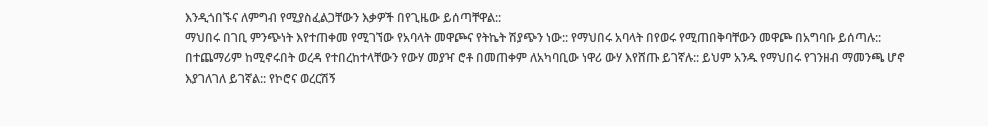እንዲጎበኙና ለምግብ የሚያስፈልጋቸውን እቃዎች በየጊዜው ይሰጣቸዋል::
ማህበሩ በገቢ ምንጭነት እየተጠቀመ የሚገኘው የአባላት መዋጮና የትኬት ሽያጭን ነው:: የማህበሩ አባላት በየወሩ የሚጠበቅባቸውን መዋጮ በአግባቡ ይሰጣሉ:: በተጨማሪም ከሚኖሩበት ወረዳ የተበረከተላቸውን የውሃ መያዣ ሮቶ በመጠቀም ለአካባቢው ነዋሪ ውሃ እየሸጡ ይገኛሉ:: ይህም አንዱ የማህበሩ የገንዘብ ማመንጫ ሆኖ እያገለገለ ይገኛል:: የኮሮና ወረርሽኝ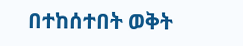በተከሰተበት ወቅት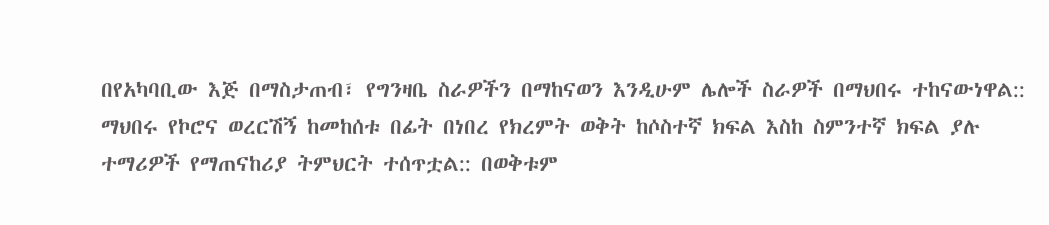በየአካባቢው እጅ በማስታጠብ፣ የግንዛቤ ስራዎችን በማከናወን እንዲሁም ሌሎች ስራዎች በማህበሩ ተከናውነዋል::
ማህበሩ የኮሮና ወረርሽኝ ከመከሰቱ በፊት በነበረ የክረምት ወቅት ከሶስተኛ ክፍል እስከ ስምንተኛ ክፍል ያሉ ተማሪዎች የማጠናከሪያ ትምህርት ተሰጥቷል:: በወቅቱም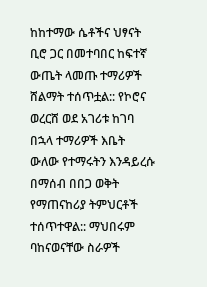ከከተማው ሴቶችና ህፃናት ቢሮ ጋር በመተባበር ከፍተኛ ውጤት ላመጡ ተማሪዎች ሸልማት ተሰጥቷል:: የኮሮና ወረርሸ ወደ አገሪቱ ከገባ በኋላ ተማሪዎች እቤት ውለው የተማሩትን እንዳይረሱ በማሰብ በበጋ ወቅት የማጠናከሪያ ትምህርቶች ተሰጥተዋል:: ማህበሩም ባከናወናቸው ስራዎች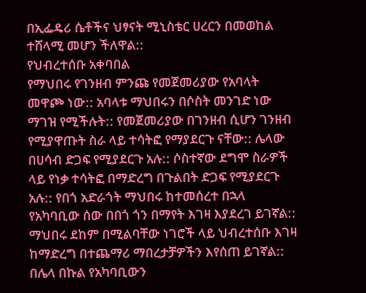በኢፌዴሪ ሴቶችና ህፃናት ሚኒስቴር ሀረርን በመወከል ተሸላሚ መሆን ችለዋል::
የህብረተሰቡ አቀባበል
የማህበሩ የገንዘብ ምንጩ የመጀመሪያው የአባላት መዋጮ ነው:: አባላቱ ማህበሩን በሶስት መንገድ ነው ማገዝ የሚችሉት:: የመጀመሪያው በገንዘብ ሲሆን ገንዘብ የሚያዋጡት ስራ ላይ ተሳትፎ የማያደርጉ ናቸው:: ሌላው በሀሳብ ድጋፍ የሚያደርጉ አሉ:: ሶስተኛው ደግሞ ስራዎች ላይ የነቃ ተሳትፎ በማድረግ በጉልበት ድጋፍ የሚያደርጉ አሉ:: የበጎ አድራጎት ማህበሩ ከተመሰረተ በኋላ የአካባቢው ሰው በበጎ ጎን በማየት እገዛ እያደረገ ይገኛል:: ማህበሩ ደከም በሚልባቸው ነገሮች ላይ ህብረተሰቡ እገዛ ከማድረግ በተጨማሪ ማበረታቻዎችን እየሰጠ ይገኛል:: በሌላ በኩል የአካባቢውን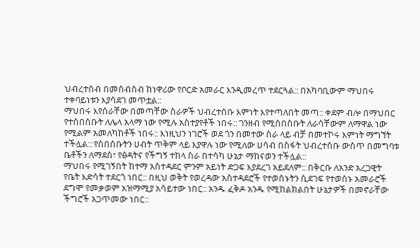ህብረተሰብ በመሰብሰብ ከነዋሪው የቦርድ አመራር እንዲመረጥ ተደርጓል:: በአካባቢውም ማህበሩ ተቀባይነቱን እያሳደገ መጥቷል::
ማህበሩ እየሰራቸው በመጣቸው ስራዎች ህብረተሰቡ እምነት እየተጣለበት መጣ:: ቀደም ብሎ በማህበር የተሰበሰቡት ለሌላ አላማ ነው የሚሉ አስተያየቶች ነበሩ:: ገንዘብ የሚሰበስቡት ለራሳቸውም ለማዋል ነው የሚልም አመለካከቶች ነበሩ:: እነዚህን ነገሮች ወደ ጎን በመተው ስራ ላይ ብቻ በመተኮሩ እምነት ማግኘት ተችሏል:: የሰበሰቡትን ሀብት ጥቅም ላይ እያዋሉ ነው የሚለው ሀሳብ በስፋት ህብረተሰቡ ውስጥ በመግባቱ ቤቶችን ለማደስ፣ የፅዳትና የችግኝ ተከላ ስራ በተሳካ ሁኔታ ማከናወን ተችሏል::
ማህበሩ የሚገኝበት ከተማ አስተዳደር ምንም አይነት ድጋፍ እያደረገ አይደለም:: በቅርቡ ለአንድ አረጋዊት የቤት እድሳት ተደርጎ ነበር:: በዚህ ወቅት የወረዳው አስተዳደሮች የተወሰኑትን ሲደገፍ የተወሰኑ አመራሮች ደግሞ የመቃወም አዝማሚያ አሳይተው ነበር:: አንዱ ፈቅዶ አንዱ የሚከልክልበት ሁኔታዎች በመኖራቸው ችግሮች አጋጥመው ነበር::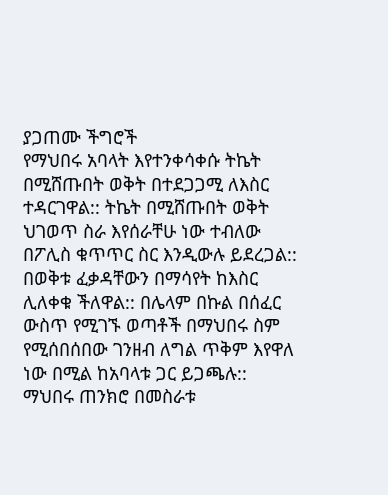ያጋጠሙ ችግሮች
የማህበሩ አባላት እየተንቀሳቀሱ ትኬት በሚሸጡበት ወቅት በተደጋጋሚ ለእስር ተዳርገዋል:: ትኬት በሚሸጡበት ወቅት ህገወጥ ስራ እየሰራቸሁ ነው ተብለው በፖሊስ ቁጥጥር ስር እንዲውሉ ይደረጋል:: በወቅቱ ፈቃዳቸውን በማሳየት ከእስር ሊለቀቁ ችለዋል:: በሌላም በኩል በሰፈር ውስጥ የሚገኙ ወጣቶች በማህበሩ ስም የሚሰበሰበው ገንዘብ ለግል ጥቅም እየዋለ ነው በሚል ከአባላቱ ጋር ይጋጫሉ:: ማህበሩ ጠንክሮ በመስራቱ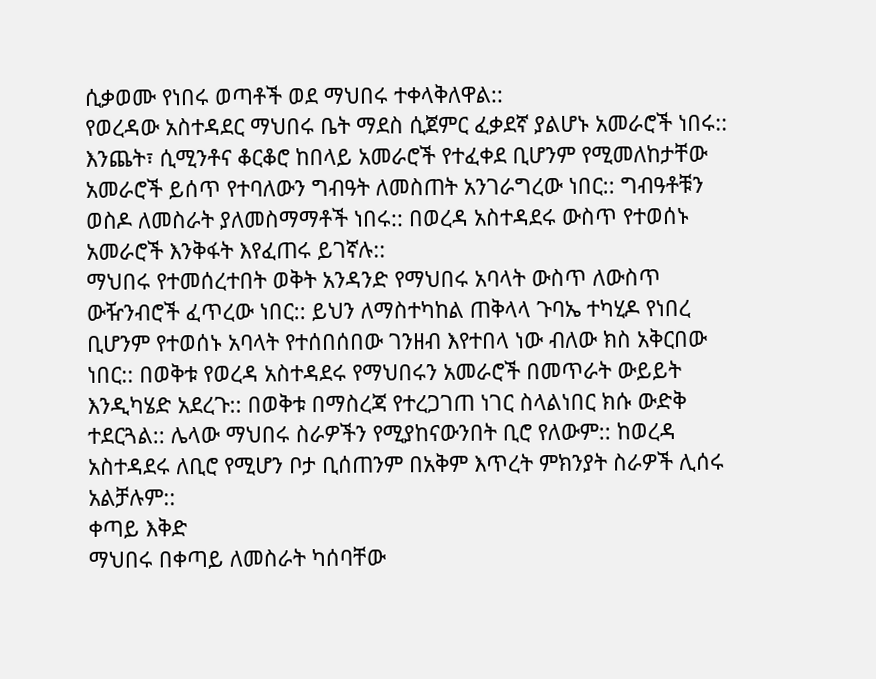ሲቃወሙ የነበሩ ወጣቶች ወደ ማህበሩ ተቀላቅለዋል::
የወረዳው አስተዳደር ማህበሩ ቤት ማደስ ሲጀምር ፈቃደኛ ያልሆኑ አመራሮች ነበሩ:: እንጨት፣ ሲሚንቶና ቆርቆሮ ከበላይ አመራሮች የተፈቀደ ቢሆንም የሚመለከታቸው አመራሮች ይሰጥ የተባለውን ግብዓት ለመስጠት አንገራግረው ነበር:: ግብዓቶቹን ወስዶ ለመስራት ያለመስማማቶች ነበሩ:: በወረዳ አስተዳደሩ ውስጥ የተወሰኑ አመራሮች እንቅፋት እየፈጠሩ ይገኛሉ::
ማህበሩ የተመሰረተበት ወቅት አንዳንድ የማህበሩ አባላት ውስጥ ለውስጥ ውዥንብሮች ፈጥረው ነበር:: ይህን ለማስተካከል ጠቅላላ ጉባኤ ተካሂዶ የነበረ ቢሆንም የተወሰኑ አባላት የተሰበሰበው ገንዘብ እየተበላ ነው ብለው ክስ አቅርበው ነበር:: በወቅቱ የወረዳ አስተዳደሩ የማህበሩን አመራሮች በመጥራት ውይይት እንዲካሄድ አደረጉ:: በወቅቱ በማስረጃ የተረጋገጠ ነገር ስላልነበር ክሱ ውድቅ ተደርጓል:: ሌላው ማህበሩ ስራዎችን የሚያከናውንበት ቢሮ የለውም:: ከወረዳ አስተዳደሩ ለቢሮ የሚሆን ቦታ ቢሰጠንም በአቅም እጥረት ምክንያት ስራዎች ሊሰሩ አልቻሉም::
ቀጣይ እቅድ
ማህበሩ በቀጣይ ለመስራት ካሰባቸው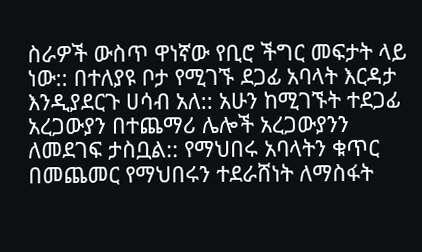ስራዎች ውስጥ ዋነኛው የቢሮ ችግር መፍታት ላይ ነው:: በተለያዩ ቦታ የሚገኙ ደጋፊ አባላት እርዳታ እንዲያደርጉ ሀሳብ አለ:: አሁን ከሚገኙት ተደጋፊ አረጋውያን በተጨማሪ ሌሎች አረጋውያንን ለመደገፍ ታስቧል:: የማህበሩ አባላትን ቁጥር በመጨመር የማህበሩን ተደራሸነት ለማስፋት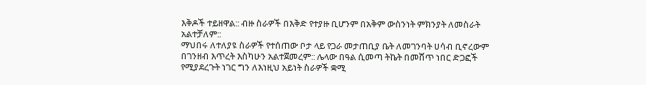እቅዶች ተይዘዋል:: ብዙ ስራዎች በእቅድ የተያዙ ቢሆንም በአቅም ውስንነት ምክንያት ለመስራት አልተቻለም::
ማህበሩ ለተለያዩ ስራዎች የተሰጠው ቦታ ላይ የጋራ መታጠቢያ ቤት ለመገንባት ሀሳብ ቢኖረውም በገንዘብ እጥረት እስካሁን አልተጀመረም:: ሌላው በዓል ሲመጣ ትኬት በመሸጥ ነበር ድጋፎች የሚያደረጉት ነገር ግን ለእነዚህ አይነት ስራዎች ቋሚ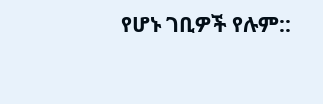የሆኑ ገቢዎች የሉም::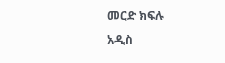መርድ ክፍሉ
አዲስ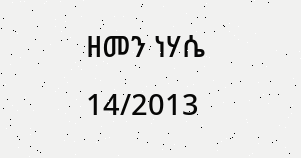ዘመን ነሃሴ 14/2013